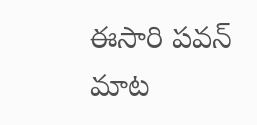ఈసారి పవన్‌ మాట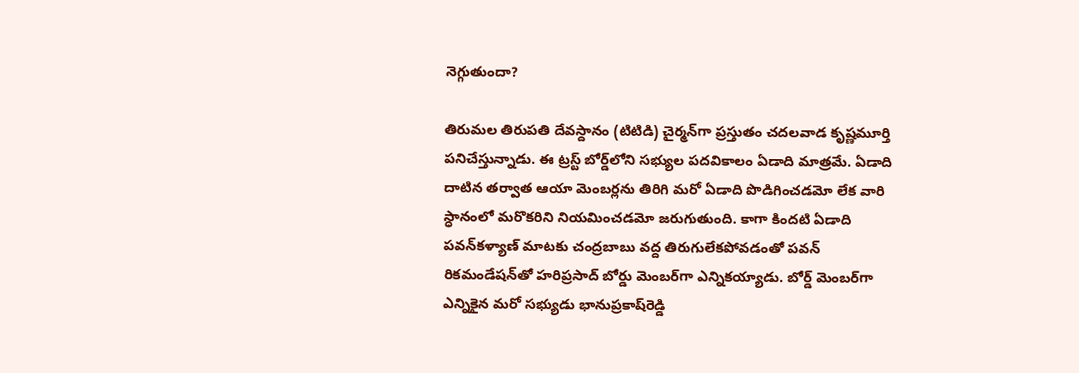నెగ్గుతుందా?

తిరుమల తిరుపతి దేవస్దానం (టిటిడి) చైర్మన్‌గా ప్రస్తుతం చదలవాడ కృష్ణమూర్తి పనిచేస్తున్నాడు. ఈ ట్రస్ట్‌ బోర్డ్‌లోని సభ్యుల పదవికాలం ఏడాది మాత్రమే. ఏడాది దాటిన తర్వాత ఆయా మెంబర్లను తిరిగి మరో ఏడాది పొడిగించడమో లేక వారి స్ధానంలో మరొకరిని నియమించడమో జరుగుతుంది. కాగా కిందటి ఏడాది పవన్‌కళ్యాణ్‌ మాటకు చంద్రబాబు వద్ద తిరుగులేకపోవడంతో పవన్‌ రికమండేషన్‌తో హరిప్రసాద్‌ బోర్డు మెంబర్‌గా ఎన్నికయ్యాడు. బోర్డ్‌ మెంబర్‌గా ఎన్నికైన మరో సభ్యుడు భానుప్రకాష్‌రెడ్డి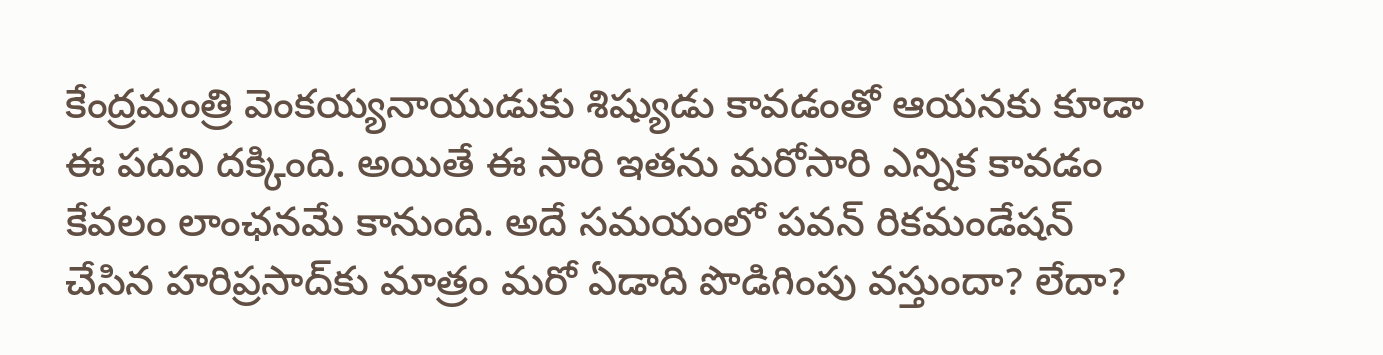కేంద్రమంత్రి వెంకయ్యనాయుడుకు శిష్యుడు కావడంతో ఆయనకు కూడా ఈ పదవి దక్కింది. అయితే ఈ సారి ఇతను మరోసారి ఎన్నిక కావడం కేవలం లాంఛనమే కానుంది. అదే సమయంలో పవన్‌ రికమండేషన్‌ చేసిన హరిప్రసాద్‌కు మాత్రం మరో ఏడాది పొడిగింపు వస్తుందా? లేదా?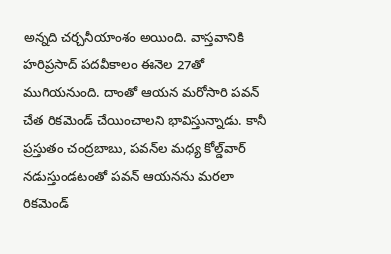అన్నది చర్చనీయాంశం అయింది. వాస్తవానికి హరిప్రసాద్‌ పదవీకాలం ఈనెల 27తో ముగియనుంది. దాంతో ఆయన మరోసారి పవన్‌ చేత రికమెండ్‌ చేయించాలని భావిస్తున్నాడు. కానీ ప్రస్తుతం చంద్రబాబు, పవన్‌ల మధ్య కోల్డ్‌వార్‌ నడుస్తుండటంతో పవన్‌ ఆయనను మరలా రికమెండ్‌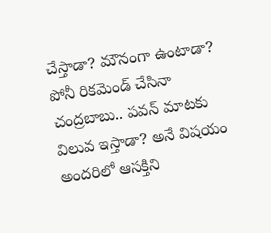చేస్తాడా? మౌనంగా ఉంటాడా? పోనీ రికమెండ్‌ చేసినా చంద్రబాబు.. పవన్‌ మాటకు విలువ ఇస్తాడా? అనే విషయం అందరిలో ఆసక్తిని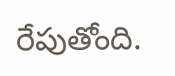రేపుతోంది.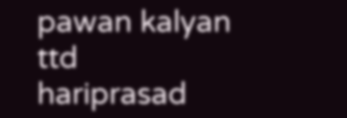pawan kalyan
ttd
hariprasad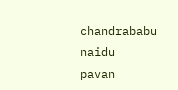chandrababu naidu
pavan